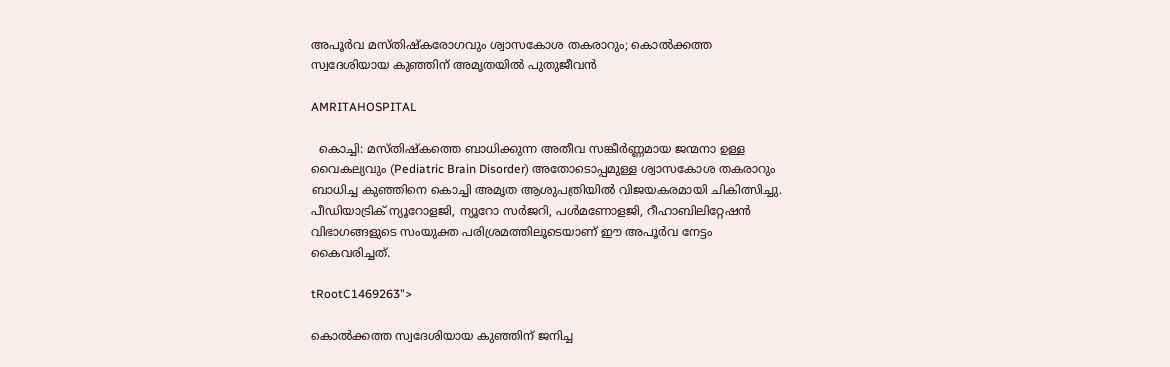അപൂർവ മസ്തിഷ്കരോഗവും ശ്വാസകോശ തകരാറും; കൊൽക്കത്ത സ്വദേശിയായ കുഞ്ഞിന് അമൃതയിൽ പുതുജീവൻ

AMRITAHOSPITAL

  കൊച്ചി: മസ്തിഷ്കത്തെ ബാധിക്കുന്ന അതീവ സങ്കീർണ്ണമായ ജന്മനാ ഉള്ള വൈകല്യവും (Pediatric Brain Disorder) അതോടൊപ്പമുള്ള ശ്വാസകോശ തകരാറും ബാധിച്ച കുഞ്ഞിനെ കൊച്ചി അമൃത ആശുപത്രിയിൽ വിജയകരമായി ചികിത്സിച്ചു. പീഡിയാട്രിക് ന്യൂറോളജി, ന്യൂറോ സർജറി, പൾമണോളജി, റീഹാബിലിറ്റേഷൻ വിഭാഗങ്ങളുടെ സംയുക്ത പരിശ്രമത്തിലൂടെയാണ് ഈ അപൂർവ നേട്ടം കൈവരിച്ചത്.

tRootC1469263">

കൊൽക്കത്ത സ്വദേശിയായ കുഞ്ഞിന് ജനിച്ച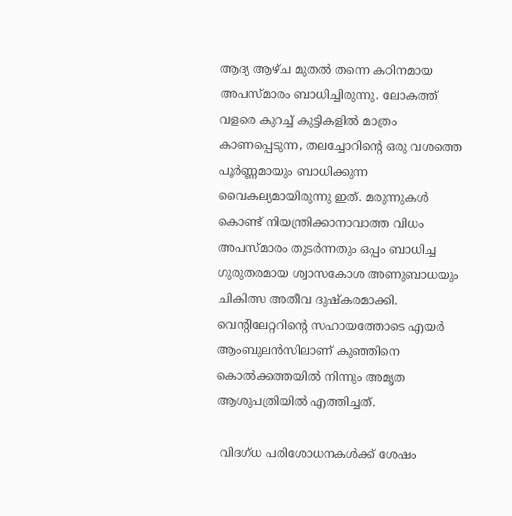ആദ്യ ആഴ്ച മുതൽ തന്നെ കഠിനമായ അപസ്മാരം ബാധിച്ചിരുന്നു. ലോകത്ത് വളരെ കുറച്ച് കുട്ടികളിൽ മാത്രം കാണപ്പെടുന്ന, തലച്ചോറിന്റെ ഒരു വശത്തെ പൂർണ്ണമായും ബാധിക്കുന്ന വൈകല്യമായിരുന്നു ഇത്. മരുന്നുകൾ കൊണ്ട് നിയന്ത്രിക്കാനാവാത്ത വിധം അപസ്മാരം തുടർന്നതും ഒപ്പം ബാധിച്ച ഗുരുതരമായ ശ്വാസകോശ അണുബാധയും ചികിത്സ അതീവ ദുഷ്കരമാക്കി. വെന്റിലേറ്ററിന്റെ സഹായത്തോടെ എയർ ആംബുലൻസിലാണ് കുഞ്ഞിനെ കൊൽക്കത്തയിൽ നിന്നും അമൃത ആശുപത്രിയിൽ എത്തിച്ചത്.

 വിദഗ്ധ പരിശോധനകൾക്ക് ശേഷം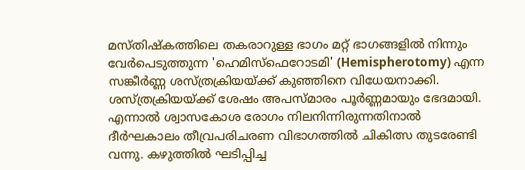മസ്തിഷ്കത്തിലെ തകരാറുള്ള ഭാഗം മറ്റ് ഭാഗങ്ങളിൽ നിന്നും വേർപെടുത്തുന്ന 'ഹെമിസ്ഫെറോടമി' (Hemispherotomy) എന്ന സങ്കീർണ്ണ ശസ്ത്രക്രിയയ്ക്ക് കുഞ്ഞിനെ വിധേയനാക്കി. ശസ്ത്രക്രിയയ്ക്ക് ശേഷം അപസ്മാരം പൂർണ്ണമായും ഭേദമായി. എന്നാൽ ശ്വാസകോശ രോഗം നിലനിന്നിരുന്നതിനാൽ ദീർഘകാലം തീവ്രപരിചരണ വിഭാഗത്തിൽ ചികിത്സ തുടരേണ്ടി വന്നു. കഴുത്തിൽ ഘടിപ്പിച്ച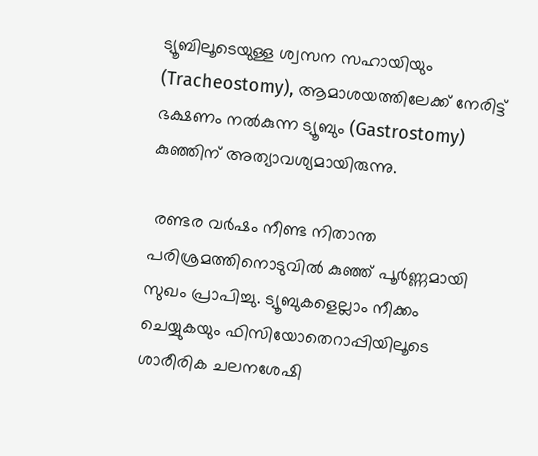ട്യൂബിലൂടെയുള്ള ശ്വസന സഹായിയും (Tracheostomy), ആമാശയത്തിലേക്ക് നേരിട്ട് ഭക്ഷണം നൽകുന്ന ട്യൂബും (Gastrostomy) കുഞ്ഞിന് അത്യാവശ്യമായിരുന്നു.

 രണ്ടര വർഷം നീണ്ട നിതാന്ത പരിശ്രമത്തിനൊടുവിൽ കുഞ്ഞ് പൂർണ്ണമായി സുഖം പ്രാപിച്ചു. ട്യൂബുകളെല്ലാം നീക്കം ചെയ്യുകയും ഫിസിയോതെറാപ്പിയിലൂടെ ശാരീരിക ചലനശേഷി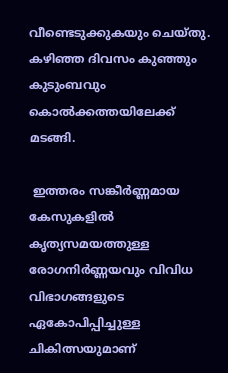വീണ്ടെടുക്കുകയും ചെയ്തു. കഴിഞ്ഞ ദിവസം കുഞ്ഞും കുടുംബവും കൊൽക്കത്തയിലേക്ക് മടങ്ങി.

 ഇത്തരം സങ്കീർണ്ണമായ കേസുകളിൽ കൃത്യസമയത്തുള്ള രോഗനിർണ്ണയവും വിവിധ വിഭാഗങ്ങളുടെ ഏകോപിപ്പിച്ചുള്ള ചികിത്സയുമാണ്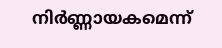നിർണ്ണായകമെന്ന്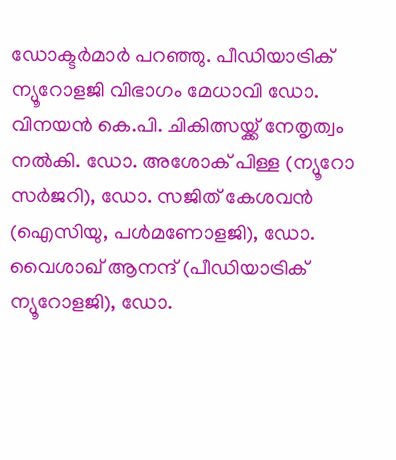ഡോക്ടർമാർ പറഞ്ഞു. പീഡിയാട്രിക് ന്യൂറോളജി വിഭാഗം മേധാവി ഡോ. വിനയൻ കെ.പി. ചികിത്സയ്ക്ക് നേതൃത്വം നൽകി. ഡോ. അശോക് പിള്ള (ന്യൂറോ സർജറി), ഡോ. സജിത് കേശവൻ (ഐസിയു, പൾമണോളജി), ഡോ. വൈശാഖ് ആനന്ദ് (പീഡിയാട്രിക് ന്യൂറോളജി), ഡോ.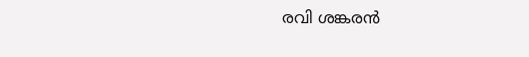രവി ശങ്കരൻ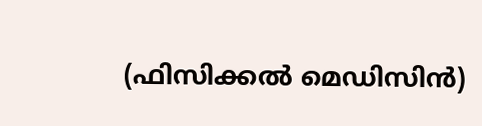(ഫിസിക്കൽ മെഡിസിൻ)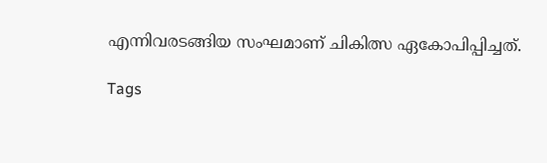എന്നിവരടങ്ങിയ സംഘമാണ് ചികിത്സ ഏകോപിപ്പിച്ചത്.

Tags